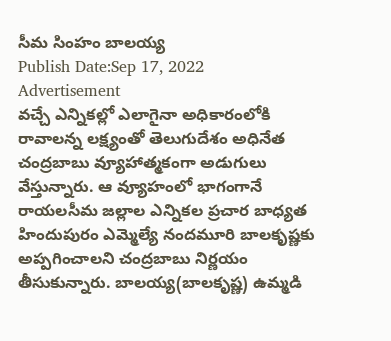సీమ సింహం బాలయ్య
Publish Date:Sep 17, 2022
Advertisement
వచ్చే ఎన్నికల్లో ఎలాగైనా అధికారంలోకి రావాలన్న లక్ష్యంతో తెలుగుదేశం అధినేత చంద్రబాబు వ్యూహాత్మకంగా అడుగులు వేస్తున్నారు. ఆ వ్యూహంలో భాగంగానే రాయలసీమ జల్లాల ఎన్నికల ప్రచార బాధ్యత హిందుపురం ఎమ్మెల్యే నందమూరి బాలకృష్ణకు అప్పగించాలని చంద్రబాబు నిర్ణయం తీసుకున్నారు. బాలయ్య(బాలకృష్ణ) ఉమ్మడి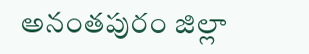అనంతపురం జిల్లా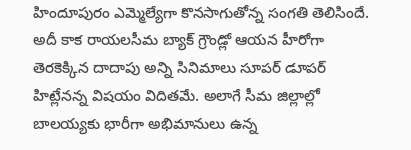హిందూపురం ఎమ్మెల్యేగా కొనసాగుతోన్న సంగతి తెలిసిందే. అదీ కాక రాయలసీమ బ్యాక్ గ్రౌండ్లో ఆయన హీరోగా తెరకెక్కిన దాదాపు అన్ని సినిమాలు సూపర్ డూపర్ హిట్లేనన్న విషయం విదితమే. అలాగే సీమ జిల్లాల్లో బాలయ్యకు భారీగా అభిమానులు ఉన్న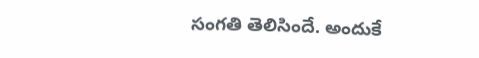సంగతి తెలిసిందే. అందుకే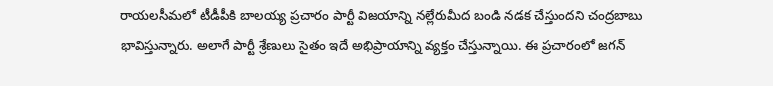రాయలసీమలో టీడీపీకి బాలయ్య ప్రచారం పార్టీ విజయాన్ని నల్లేరుమీద బండి నడక చేస్తుందని చంద్రబాబు భావిస్తున్నారు. అలాగే పార్టీ శ్రేణులు సైతం ఇదే అభిప్రాయాన్ని వ్యక్తం చేస్తున్నాయి. ఈ ప్రచారంలో జగన్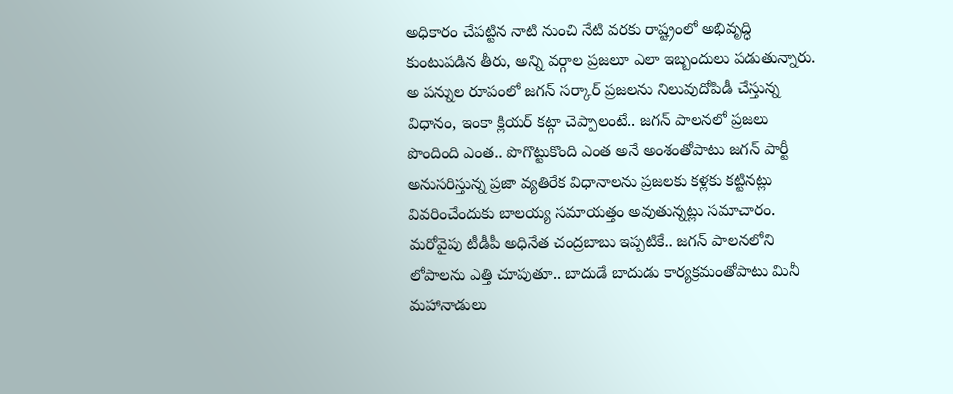అధికారం చేపట్టిన నాటి నుంచి నేటి వరకు రాష్ట్రంలో అభివృద్ధి కుంటుపడిన తీరు, అన్ని వర్గాల ప్రజలూ ఎలా ఇబ్బందులు పడుతున్నారు. అ పన్నుల రూపంలో జగన్ సర్కార్ ప్రజలను నిలువుదోపిడీ చేస్తున్న విధానం, ఇంకా క్లియర్ కట్గా చెప్పాలంటే.. జగన్ పాలనలో ప్రజలు పొందింది ఎంత.. పొగొట్టుకొంది ఎంత అనే అంశంతోపాటు జగన్ పార్టీ అనుసరిస్తున్న ప్రజా వ్యతిరేక విధానాలను ప్రజలకు కళ్లకు కట్టినట్లు వివరించేందుకు బాలయ్య సమాయత్తం అవుతున్నట్లు సమాచారం. మరోవైపు టీడీపీ అధినేత చంద్రబాబు ఇప్పటికే.. జగన్ పాలనలోని లోపాలను ఎత్తి చూపుతూ.. బాదుడే బాదుడు కార్యక్రమంతోపాటు మినీ మహానాడులు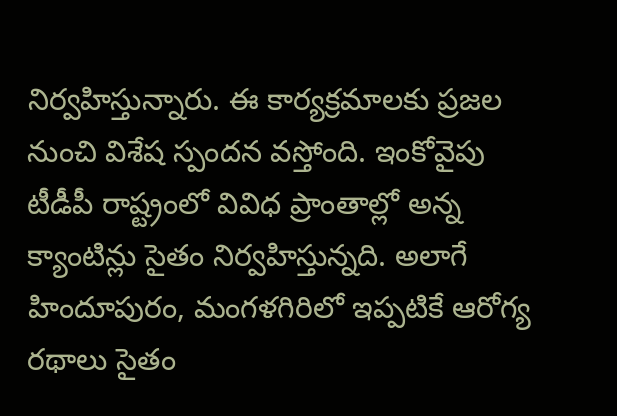నిర్వహిస్తున్నారు. ఈ కార్యక్రమాలకు ప్రజల నుంచి విశేష స్పందన వస్తోంది. ఇంకోవైపు టీడీపీ రాష్ట్రంలో వివిధ ప్రాంతాల్లో అన్న క్యాంటిన్లు సైతం నిర్వహిస్తున్నది. అలాగే హిందూపురం, మంగళగిరిలో ఇప్పటికే ఆరోగ్య రథాలు సైతం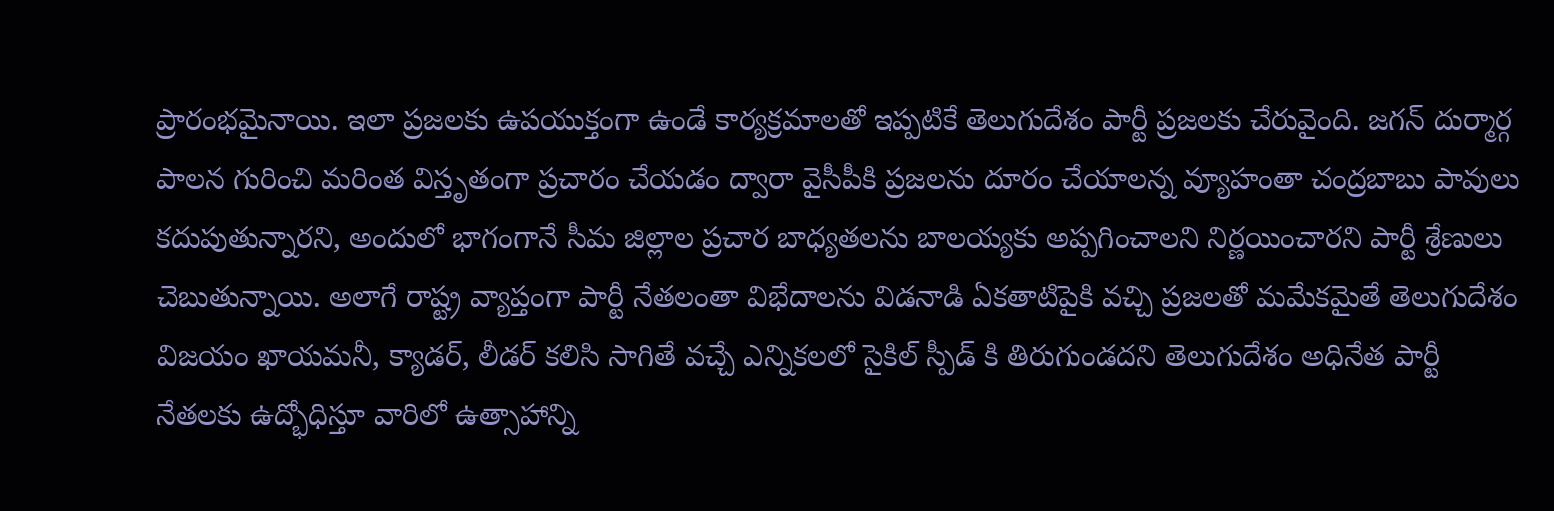ప్రారంభమైనాయి. ఇలా ప్రజలకు ఉపయుక్తంగా ఉండే కార్యక్రమాలతో ఇప్పటికే తెలుగుదేశం పార్టీ ప్రజలకు చేరువైంది. జగన్ దుర్మార్గ పాలన గురించి మరింత విస్తృతంగా ప్రచారం చేయడం ద్వారా వైసీపీకి ప్రజలను దూరం చేయాలన్న వ్యూహంతా చంద్రబాబు పావులు కదుపుతున్నారని, అందులో భాగంగానే సీమ జిల్లాల ప్రచార బాధ్యతలను బాలయ్యకు అప్పగించాలని నిర్ణయించారని పార్టీ శ్రేణులు చెబుతున్నాయి. అలాగే రాష్ట్ర వ్యాప్తంగా పార్టీ నేతలంతా విభేదాలను విడనాడి ఏకతాటిపైకి వచ్చి ప్రజలతో మమేకమైతే తెలుగుదేశం విజయం ఖాయమనీ, క్యాడర్, లీడర్ కలిసి సాగితే వచ్చే ఎన్నికలలో సైకిల్ స్పీడ్ కి తిరుగుండదని తెలుగుదేశం అధినేత పార్టీ నేతలకు ఉద్భోధిస్తూ వారిలో ఉత్సాహాన్ని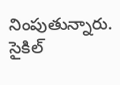నింపుతున్నారు. సైకిల్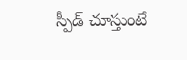స్పీడ్ చూస్తుంటే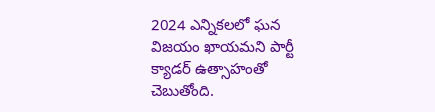2024 ఎన్నికలలో ఘన విజయం ఖాయమని పార్టీ క్యాడర్ ఉత్సాహంతో చెబుతోంది.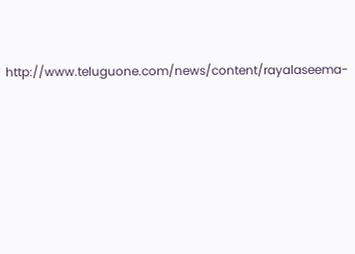http://www.teluguone.com/news/content/rayalaseema-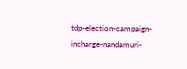tdp-election-campaign-incharge-nandamuri-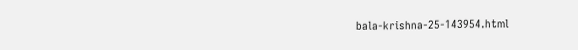bala-krishna-25-143954.html